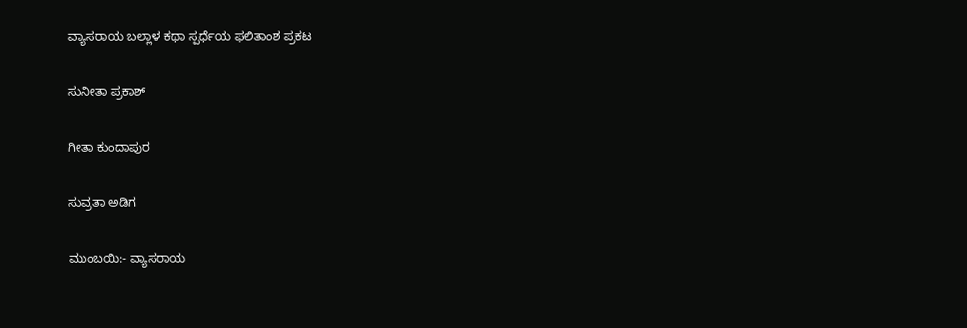ವ್ಯಾಸರಾಯ ಬಲ್ಲಾಳ ಕಥಾ ಸ್ಪರ್ಧೆಯ ಫಲಿತಾಂಶ ಪ್ರಕಟ

ಸುನೀತಾ ಪ್ರಕಾಶ್

ಗೀತಾ ಕುಂದಾಪುರ

ಸುವ್ರತಾ ಅಡಿಗ

ಮುಂಬಯಿ:- ವ್ಯಾಸರಾಯ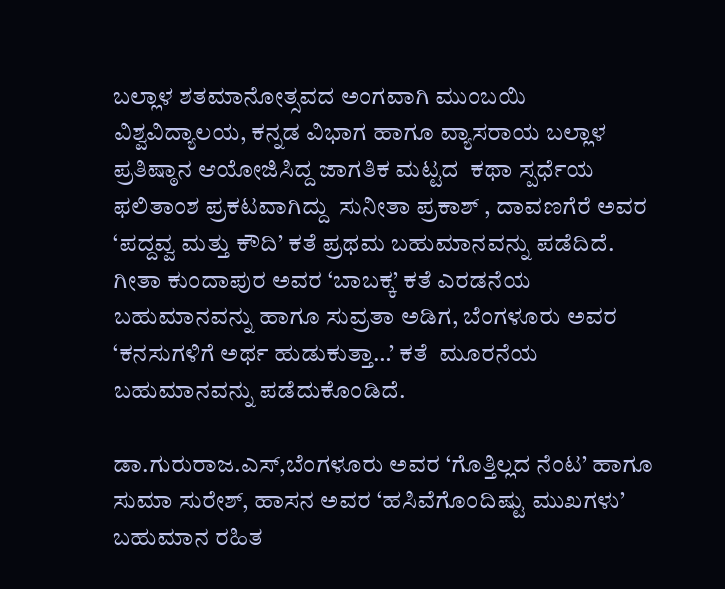ಬಲ್ಲಾಳ ಶತಮಾನೋತ್ಸವದ ಅಂಗವಾಗಿ ಮುಂಬಯಿ ವಿಶ್ವವಿದ್ಯಾಲಯ, ಕನ್ನಡ ವಿಭಾಗ ಹಾಗೂ ವ್ಯಾಸರಾಯ ಬಲ್ಲಾಳ ಪ್ರತಿಷ್ಠಾನ ಆಯೋಜಿಸಿದ್ದ ಜಾಗತಿಕ ಮಟ್ಟದ  ಕಥಾ ಸ್ಪರ್ಧೆಯ ಫಲಿತಾಂಶ ಪ್ರಕಟವಾಗಿದ್ದು  ಸುನೀತಾ ಪ್ರಕಾಶ್ , ದಾವಣಗೆರೆ ಅವರ ‘ಪದ್ದವ್ವ ಮತ್ತು ಕೌದಿ’ ಕತೆ ಪ್ರಥಮ ಬಹುಮಾನವನ್ನು ಪಡೆದಿದೆ. ಗೀತಾ ಕುಂದಾಪುರ ಅವರ ‘ಬಾಬಕ್ಕ’ ಕತೆ ಎರಡನೆಯ ಬಹುಮಾನವನ್ನು ಹಾಗೂ‌ ಸುವ್ರತಾ ಅಡಿಗ, ಬೆಂಗಳೂರು ಅವರ  ‘ಕನಸುಗಳಿಗೆ ಅರ್ಥ ಹುಡುಕುತ್ತಾ…’ ಕತೆ  ಮೂರನೆಯ ಬಹುಮಾನವನ್ನು ಪಡೆದುಕೊಂಡಿದೆ.

ಡಾ.ಗುರುರಾಜ.ಎಸ್,ಬೆಂಗಳೂರು ಅವರ ‘ಗೊತ್ತಿಲ್ಲದ ನೆಂಟ’ ಹಾಗೂ ಸುಮಾ ಸುರೇಶ್, ಹಾಸನ ಅವರ ‘ಹಸಿವೆಗೊಂದಿಷ್ಟು ಮುಖಗಳು’ ಬಹುಮಾನ ರಹಿತ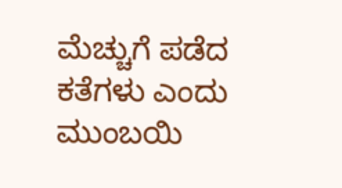ಮೆಚ್ಚುಗೆ ಪಡೆದ ಕತೆಗಳು ಎಂದು ಮುಂಬಯಿ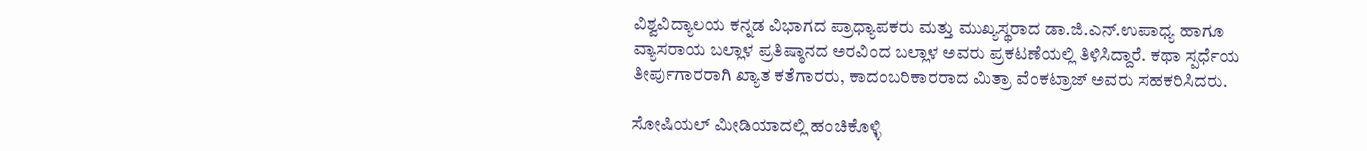ವಿಶ್ವವಿದ್ಯಾಲಯ ಕನ್ನಡ ವಿಭಾಗದ ಪ್ರಾಧ್ಯಾಪಕರು ಮತ್ತು ಮುಖ್ಯಸ್ಥರಾದ ಡಾ.ಜಿ.ಎನ್.ಉಪಾಧ್ಯ ಹಾಗೂ ವ್ಯಾಸರಾಯ ಬಲ್ಲಾಳ ಪ್ರತಿಷ್ಠಾನದ ಅರವಿಂದ ಬಲ್ಲಾಳ ಅವರು ಪ್ರಕಟಣೆಯಲ್ಲಿ ತಿಳಿಸಿದ್ದಾರೆ. ಕಥಾ ಸ್ಪರ್ಧೆಯ ತೀರ್ಪುಗಾರರಾಗಿ ಖ್ಯಾತ ಕತೆಗಾರರು, ಕಾದಂಬರಿಕಾರರಾದ ಮಿತ್ರಾ ವೆಂಕಟ್ರಾಜ್ ಅವರು ಸಹಕರಿಸಿದರು.

ಸೋಷಿಯಲ್‌ ಮೀಡಿಯಾದಲ್ಲಿ ಹಂಚಿಕೊಳ್ಳಿ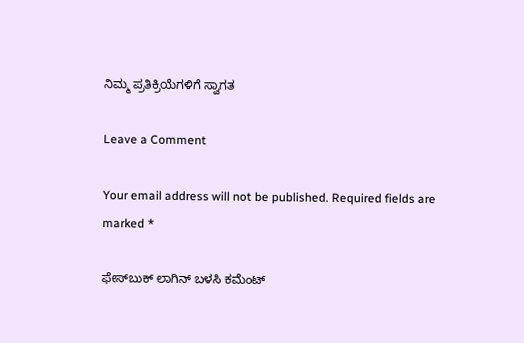ನಿಮ್ಮ ಪ್ರತಿಕ್ರಿಯೆಗಳಿಗೆ ಸ್ವಾಗತ

Leave a Comment

Your email address will not be published. Required fields are marked *

ಫೇಸ್‌ಬುಕ್‌ ಲಾಗಿನ್ ಬಳಸಿ ಕಮೆಂಟ್‌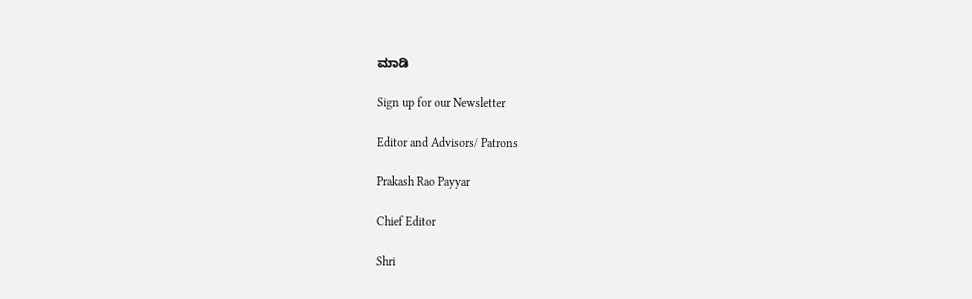ಮಾಡಿ

Sign up for our Newsletter

Editor and Advisors/ Patrons

Prakash Rao Payyar

Chief Editor

Shri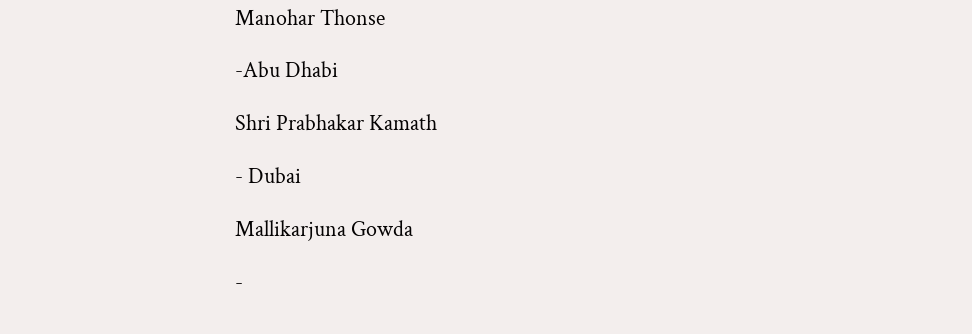Manohar Thonse

-Abu Dhabi

Shri Prabhakar Kamath

- Dubai

Mallikarjuna Gowda

-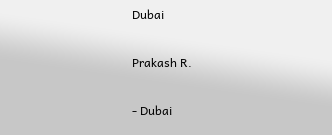Dubai

Prakash R.

- Dubai